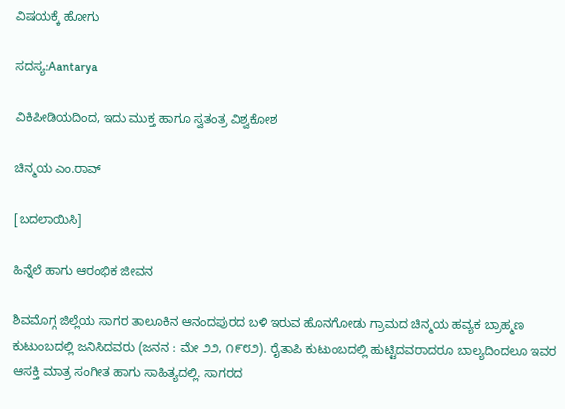ವಿಷಯಕ್ಕೆ ಹೋಗು

ಸದಸ್ಯ:Aantarya

ವಿಕಿಪೀಡಿಯದಿಂದ, ಇದು ಮುಕ್ತ ಹಾಗೂ ಸ್ವತಂತ್ರ ವಿಶ್ವಕೋಶ

ಚಿನ್ಮಯ ಎಂ.ರಾವ್

[ಬದಲಾಯಿಸಿ]

ಹಿನ್ನೆಲೆ ಹಾಗು ಆರಂಭಿಕ ಜೀವನ

ಶಿವಮೊಗ್ಗ ಜಿಲ್ಲೆಯ ಸಾಗರ ತಾಲೂಕಿನ ಆನಂದಪುರದ ಬಳಿ ಇರುವ ಹೊನಗೋಡು ಗ್ರಾಮದ ಚಿನ್ಮಯ ಹವ್ಯಕ ಬ್ರಾಹ್ಮಣ ಕುಟುಂಬದಲ್ಲಿ ಜನಿಸಿದವರು (ಜನನ : ಮೇ ೨೨, ೧೯೮೨). ರೈತಾಪಿ ಕುಟುಂಬದಲ್ಲಿ ಹುಟ್ಟಿದವರಾದರೂ ಬಾಲ್ಯದಿಂದಲೂ ಇವರ ಆಸಕ್ತಿ ಮಾತ್ರ ಸಂಗೀತ ಹಾಗು ಸಾಹಿತ್ಯದಲ್ಲಿ. ಸಾಗರದ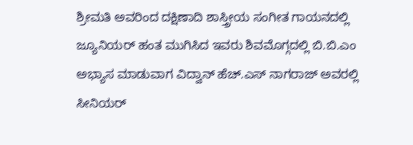ಶ್ರೀಮತಿ ಅವರಿಂದ ದಕ್ಷಿಣಾದಿ ಶಾಸ್ತ್ರೀಯ ಸಂಗೀತ ಗಾಯನದಲ್ಲಿ ಜ್ಯೂನಿಯರ್ ಹಂತ ಮುಗಿಸಿದ ಇವರು ಶಿವಮೊಗ್ಗದಲ್ಲಿ ಬಿ.ಬಿ.ಎಂ ಅಭ್ಯಾಸ ಮಾಡುವಾಗ ವಿದ್ವಾನ್ ಹೆಚ್.ಎಸ್ ನಾಗರಾಜ್ ಅವರಲ್ಲಿ ಸೀನಿಯರ್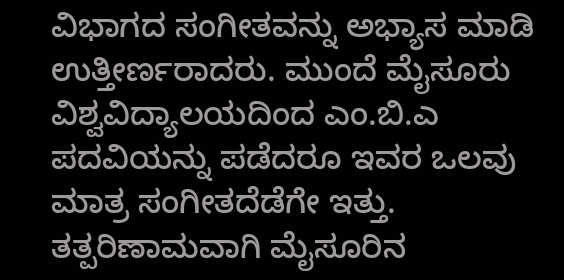ವಿಭಾಗದ ಸಂಗೀತವನ್ನು ಅಭ್ಯಾಸ ಮಾಡಿ ಉತ್ತೀರ್ಣರಾದರು. ಮುಂದೆ ಮೈಸೂರು ವಿಶ್ವವಿದ್ಯಾಲಯದಿಂದ ಎಂ.ಬಿ.ಎ ಪದವಿಯನ್ನು ಪಡೆದರೂ ಇವರ ಒಲವು ಮಾತ್ರ ಸಂಗೀತದೆಡೆಗೇ ಇತ್ತು. ತತ್ಪರಿಣಾಮವಾಗಿ ಮೈಸೂರಿನ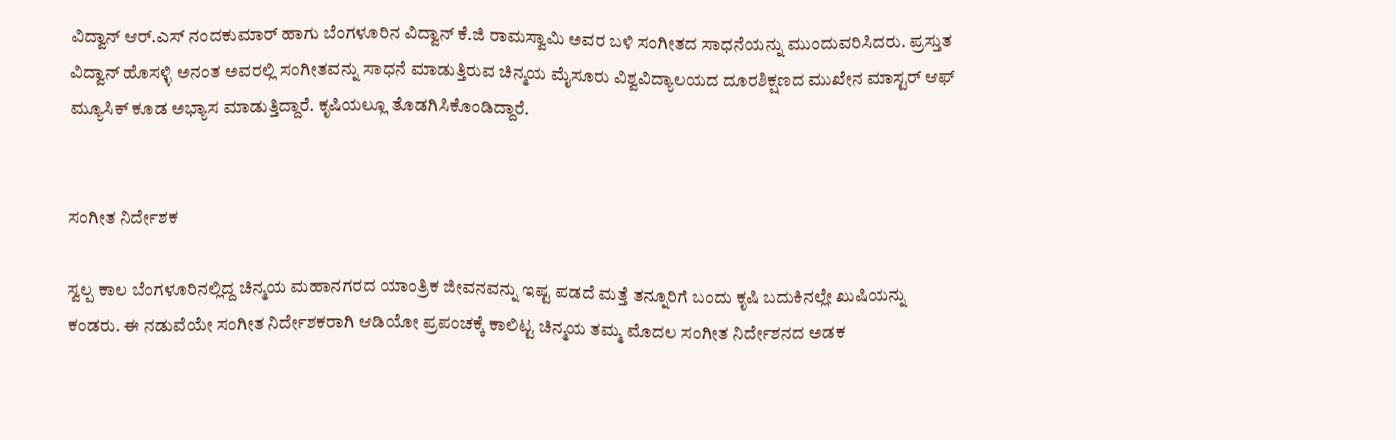ವಿದ್ವಾನ್ ಆರ್.ಎಸ್ ನಂದಕುಮಾರ್ ಹಾಗು ಬೆಂಗಳೂರಿನ ವಿದ್ವಾನ್ ಕೆ.ಜಿ ರಾಮಸ್ವಾಮಿ ಅವರ ಬಳಿ ಸಂಗೀತದ ಸಾಧನೆಯನ್ನು ಮುಂದುವರಿಸಿದರು. ಪ್ರಸ್ತುತ ವಿದ್ವಾನ್ ಹೊಸಳ್ಳಿ ಅನಂತ ಅವರಲ್ಲಿ ಸಂಗೀತವನ್ನು ಸಾಧನೆ ಮಾಡುತ್ತಿರುವ ಚಿನ್ಮಯ ಮೈಸೂರು ವಿಶ್ವವಿದ್ಯಾಲಯದ ದೂರಶಿಕ್ಷಣದ ಮುಖೇನ ಮಾಸ್ಟರ್ ಆಫ್ ಮ್ಯೂಸಿಕ್ ಕೂಡ ಅಭ್ಯಾಸ ಮಾಡುತ್ತಿದ್ದಾರೆ. ಕೃಷಿಯಲ್ಲೂ ತೊಡಗಿಸಿಕೊಂಡಿದ್ದಾರೆ.


ಸಂಗೀತ ನಿರ್ದೇಶಕ

ಸ್ವಲ್ಪ ಕಾಲ ಬೆಂಗಳೂರಿನಲ್ಲಿದ್ದ ಚಿನ್ಮಯ ಮಹಾನಗರದ ಯಾಂತ್ರಿಕ ಜೀವನವನ್ನು ಇಷ್ಟ ಪಡದೆ ಮತ್ತೆ ತನ್ನೂರಿಗೆ ಬಂದು ಕೃಷಿ ಬದುಕಿನಲ್ಲೇ ಖುಷಿಯನ್ನು ಕಂಡರು. ಈ ನಡುವೆಯೇ ಸಂಗೀತ ನಿರ್ದೇಶಕರಾಗಿ ಆಡಿಯೋ ಪ್ರಪಂಚಕ್ಕೆ ಕಾಲಿಟ್ಟ ಚಿನ್ಮಯ ತಮ್ಮ ಮೊದಲ ಸಂಗೀತ ನಿರ್ದೇಶನದ ಅಡಕ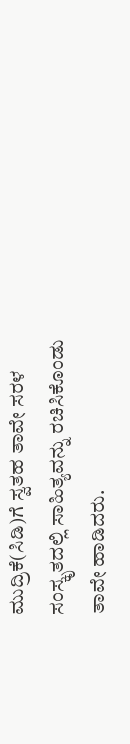ಮುದ್ರಿಕೆ(ಸಿಡಿ)ಗೆ ಸ್ವತಹ ತಾವೇ ಸರಳ ಸಂಸ್ಕೃತದಲ್ಲಿ ಸಾಹಿತ್ಯವನ್ನು ರಚಿಸಿಕೊಂಡು ತಾವೇ ಹಾಡಿದರು.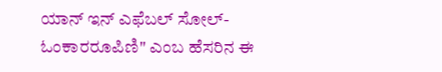ಯಾನ್ ಇನ್ ಎಫೆಬಲ್ ಸೋಲ್-ಓಂಕಾರರೂಪಿಣಿ" ಎಂಬ ಹೆಸರಿನ ಈ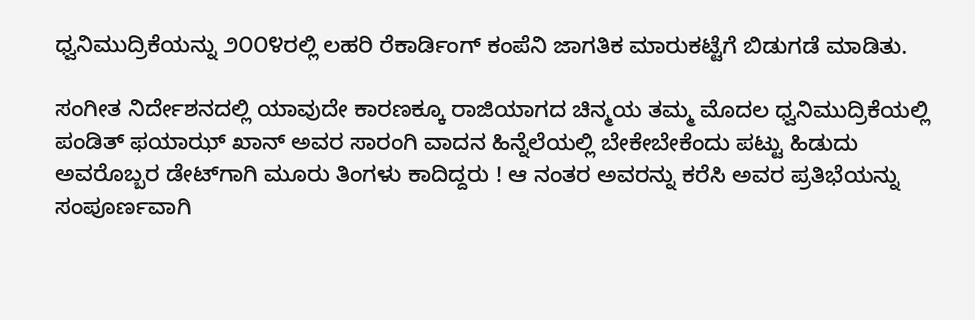ಧ್ವನಿಮುದ್ರಿಕೆಯನ್ನು ೨೦೦೪ರಲ್ಲಿ ಲಹರಿ ರೆಕಾರ್ಡಿಂಗ್ ಕಂಪೆನಿ ಜಾಗತಿಕ ಮಾರುಕಟ್ಟೆಗೆ ಬಿಡುಗಡೆ ಮಾಡಿತು.

ಸಂಗೀತ ನಿರ್ದೇಶನದಲ್ಲಿ ಯಾವುದೇ ಕಾರಣಕ್ಕೂ ರಾಜಿಯಾಗದ ಚಿನ್ಮಯ ತಮ್ಮ ಮೊದಲ ಧ್ವನಿಮುದ್ರಿಕೆಯಲ್ಲಿ ಪಂಡಿತ್ ಫಯಾಝ್ ಖಾನ್ ಅವರ ಸಾರಂಗಿ ವಾದನ ಹಿನ್ನೆಲೆಯಲ್ಲಿ ಬೇಕೇಬೇಕೆಂದು ಪಟ್ಟು ಹಿಡುದು ಅವರೊಬ್ಬರ ಡೇಟ್‌ಗಾಗಿ ಮೂರು ತಿಂಗಳು ಕಾದಿದ್ದರು ! ಆ ನಂತರ ಅವರನ್ನು ಕರೆಸಿ ಅವರ ಪ್ರತಿಭೆಯನ್ನು ಸಂಪೂರ್ಣವಾಗಿ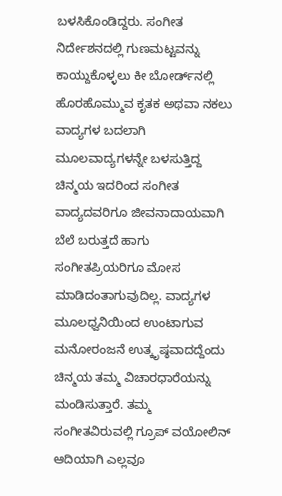ಬಳಸಿಕೊಂಡಿದ್ದರು. ಸಂಗೀತ ನಿರ್ದೇಶನದಲ್ಲಿ ಗುಣಮಟ್ಟವನ್ನು ಕಾಯ್ದುಕೊಳ್ಳಲು ಕೀ ಬೋರ್ಡ್‌ನಲ್ಲಿ ಹೊರಹೊಮ್ಮುವ ಕೃತಕ ಅಥವಾ ನಕಲು ವಾದ್ಯಗಳ ಬದಲಾಗಿ ಮೂಲವಾದ್ಯಗಳನ್ನೇ ಬಳಸುತ್ತಿದ್ದ ಚಿನ್ಮಯ ಇದರಿಂದ ಸಂಗೀತ ವಾದ್ಯದವರಿಗೂ ಜೀವನಾದಾಯವಾಗಿ ಬೆಲೆ ಬರುತ್ತದೆ ಹಾಗು ಸಂಗೀತಪ್ರಿಯರಿಗೂ ಮೋಸ ಮಾಡಿದಂತಾಗುವುದಿಲ್ಲ. ವಾದ್ಯಗಳ ಮೂಲಧ್ವನಿಯಿಂದ ಉಂಟಾಗುವ ಮನೋರಂಜನೆ ಉತ್ಕೃಷ್ಠವಾದದ್ದೆಂದು ಚಿನ್ಮಯ ತಮ್ಮ ವಿಚಾರಧಾರೆಯನ್ನು ಮಂಡಿಸುತ್ತಾರೆ. ತಮ್ಮ ಸಂಗೀತವಿರುವಲ್ಲಿ ಗ್ರೂಪ್ ವಯೋಲಿನ್ ಆದಿಯಾಗಿ ಎಲ್ಲವೂ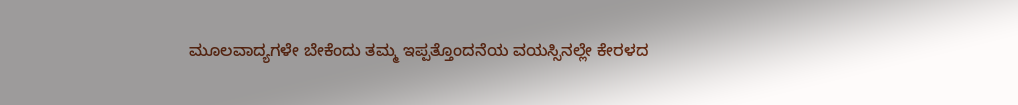ಮೂಲವಾದ್ಯಗಳೇ ಬೇಕೆಂದು ತಮ್ಮ ಇಪ್ಪತ್ತೊಂದನೆಯ ವಯಸ್ಸಿನಲ್ಲೇ ಕೇರಳದ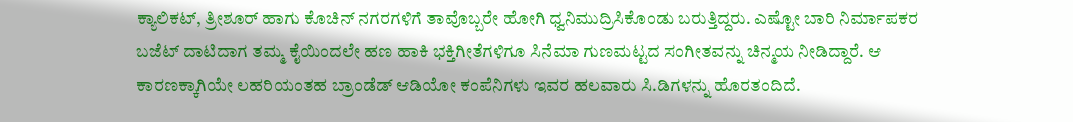ಕ್ಯಾಲಿಕಟ್, ತ್ರೀಶೂರ್ ಹಾಗು ಕೊಚಿನ್ ನಗರಗಳಿಗೆ ತಾವೊಬ್ಬರೇ ಹೋಗಿ ಧ್ವನಿಮುದ್ರಿಸಿಕೊಂಡು ಬರುತ್ತಿದ್ದರು. ಎಷ್ಟೋ ಬಾರಿ ನಿರ್ಮಾಪಕರ ಬಜೆಟ್ ದಾಟಿದಾಗ ತಮ್ಮ ಕೈಯಿಂದಲೇ ಹಣ ಹಾಕಿ ಭಕ್ತಿಗೀತೆಗಳಿಗೂ ಸಿನೆಮಾ ಗುಣಮಟ್ಟದ ಸಂಗೀತವನ್ನು ಚಿನ್ಮಯ ನೀಡಿದ್ದಾರೆ. ಆ ಕಾರಣಕ್ಕಾಗಿಯೇ ಲಹರಿಯಂತಹ ಬ್ರಾಂಡೆಡ್ ಆಡಿಯೋ ಕಂಪೆನಿಗಳು ಇವರ ಹಲವಾರು ಸಿ.ಡಿಗಳನ್ನು ಹೊರತಂದಿದೆ.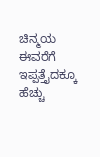ಚಿನ್ಮಯ ಈವರೆಗೆ ಇಪ್ಪತ್ತೈದಕ್ಕೂ ಹೆಚ್ಚು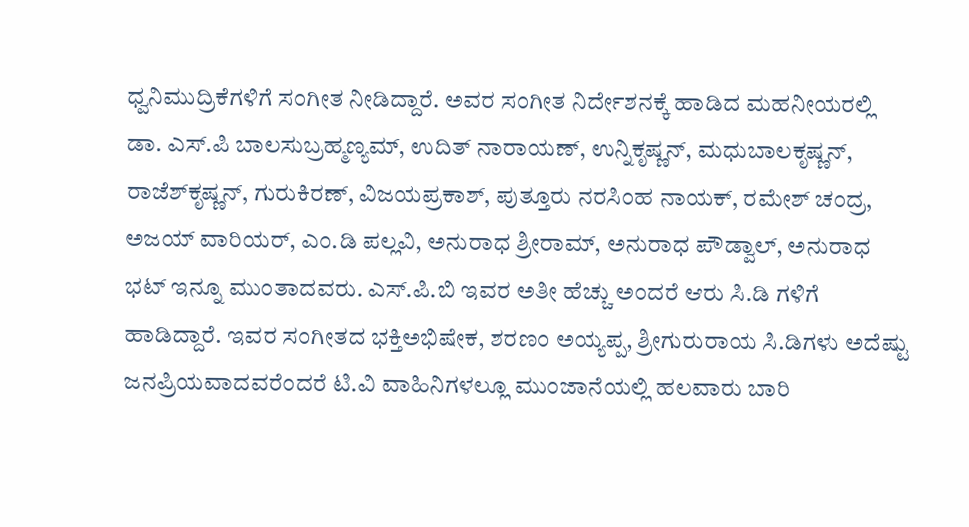ಧ್ವನಿಮುದ್ರಿಕೆಗಳಿಗೆ ಸಂಗೀತ ನೀಡಿದ್ದಾರೆ. ಅವರ ಸಂಗೀತ ನಿರ್ದೇಶನಕ್ಕೆ ಹಾಡಿದ ಮಹನೀಯರಲ್ಲಿ ಡಾ. ಎಸ್.ಪಿ ಬಾಲಸುಬ್ರಹ್ಮಣ್ಯಮ್, ಉದಿತ್ ನಾರಾಯಣ್, ಉನ್ನಿಕೃಷ್ಣನ್, ಮಧುಬಾಲಕೃಷ್ಣನ್, ರಾಜೆಶ್‌ಕೃಷ್ಣನ್, ಗುರುಕಿರಣ್, ವಿಜಯಪ್ರಕಾಶ್, ಪುತ್ತೂರು ನರಸಿಂಹ ನಾಯಕ್, ರಮೇಶ್ ಚಂದ್ರ, ಅಜಯ್ ವಾರಿಯರ್, ಎಂ.ಡಿ ಪಲ್ಲವಿ, ಅನುರಾಧ ಶ್ರೀರಾಮ್, ಅನುರಾಧ ಪೌಡ್ವಾಲ್, ಅನುರಾಧ ಭಟ್ ಇನ್ನೂ ಮುಂತಾದವರು. ಎಸ್.ಪಿ.ಬಿ ಇವರ ಅತೀ ಹೆಚ್ಚು ಅಂದರೆ ಆರು ಸಿ.ಡಿ ಗಳಿಗೆ ಹಾಡಿದ್ದಾರೆ. ಇವರ ಸಂಗೀತದ ಭಕ್ತಿಅಭಿಷೇಕ, ಶರಣಂ ಅಯ್ಯಪ್ಪ, ಶ್ರೀಗುರುರಾಯ ಸಿ.ಡಿಗಳು ಅದೆಷ್ಟು ಜನಪ್ರಿಯವಾದವರೆಂದರೆ ಟಿ.ವಿ ವಾಹಿನಿಗಳಲ್ಲೂ ಮುಂಜಾನೆಯಲ್ಲಿ ಹಲವಾರು ಬಾರಿ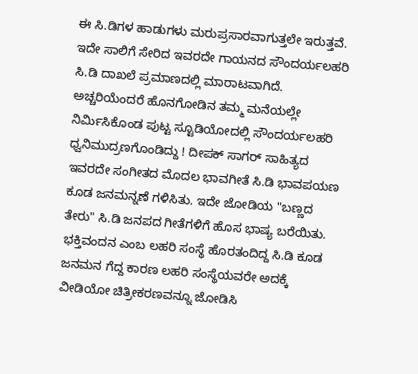ಈ ಸಿ.ಡಿಗಳ ಹಾಡುಗಳು ಮರುಪ್ರಸಾರವಾಗುತ್ತಲೇ ಇರುತ್ತವೆ. ಇದೇ ಸಾಲಿಗೆ ಸೇರಿದ ಇವರದೇ ಗಾಯನದ ಸೌಂದರ್ಯಲಹರಿ ಸಿ.ಡಿ ದಾಖಲೆ ಪ್ರಮಾಣದಲ್ಲಿ ಮಾರಾಟವಾಗಿದೆ. ಅಚ್ಚರಿಯೆಂದರೆ ಹೊನಗೋಡಿನ ತಮ್ಮ ಮನೆಯಲ್ಲೇ ನಿರ್ಮಿಸಿಕೊಂಡ ಪುಟ್ಟ ಸ್ಟೂಡಿಯೋದಲ್ಲಿ ಸೌಂದರ್ಯಲಹರಿ ಧ್ವನಿಮುದ್ರಣಗೊಂಡಿದ್ದು ! ದೀಪಕ್ ಸಾಗರ್ ಸಾಹಿತ್ಯದ ಇವರದೇ ಸಂಗೀತದ ಮೊದಲ ಭಾವಗೀತೆ ಸಿ.ಡಿ ಭಾವಪಯಣ ಕೂಡ ಜನಮನ್ನಣೆ ಗಳಿಸಿತು. ಇದೇ ಜೋಡಿಯ "ಬಣ್ಣದ ತೇರು" ಸಿ.ಡಿ ಜನಪದ ಗೀತೆಗಳಿಗೆ ಹೊಸ ಭಾಷ್ಯ ಬರೆಯಿತು. ಭಕ್ತಿವಂದನ ಎಂಬ ಲಹರಿ ಸಂಸ್ಥೆ ಹೊರತಂದಿದ್ದ ಸಿ.ಡಿ ಕೂಡ ಜನಮನ ಗೆದ್ದ ಕಾರಣ ಲಹರಿ ಸಂಸ್ಥೆಯವರೇ ಅದಕ್ಕೆ ವೀಡಿಯೋ ಚಿತ್ರೀಕರಣವನ್ನೂ ಜೋಡಿಸಿ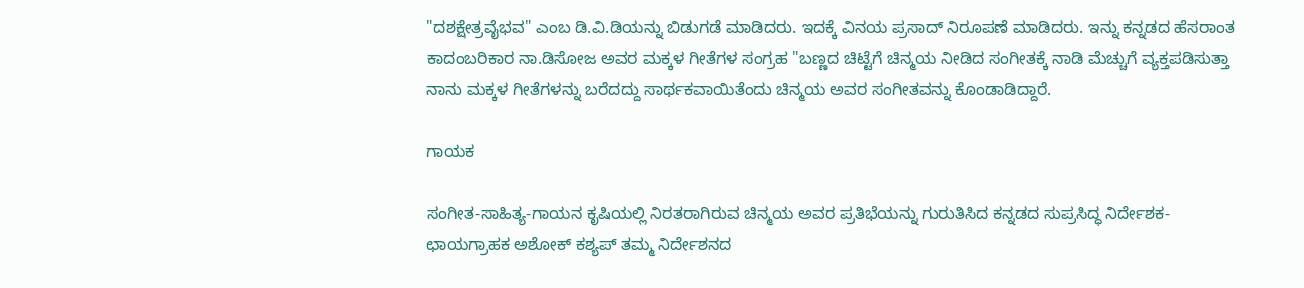"ದಶಕ್ಷೇತ್ರವೈಭವ" ಎಂಬ ಡಿ.ವಿ.ಡಿಯನ್ನು ಬಿಡುಗಡೆ ಮಾಡಿದರು. ಇದಕ್ಕೆ ವಿನಯ ಪ್ರಸಾದ್ ನಿರೂಪಣೆ ಮಾಡಿದರು. ಇನ್ನು ಕನ್ನಡದ ಹೆಸರಾಂತ ಕಾದಂಬರಿಕಾರ ನಾ.ಡಿಸೋಜ ಅವರ ಮಕ್ಕಳ ಗೀತೆಗಳ ಸಂಗ್ರಹ "ಬಣ್ಣದ ಚಿಟ್ಟೆಗೆ ಚಿನ್ಮಯ ನೀಡಿದ ಸಂಗೀತಕ್ಕೆ ನಾಡಿ ಮೆಚ್ಚುಗೆ ವ್ಯಕ್ತಪಡಿಸುತ್ತಾ ನಾನು ಮಕ್ಕಳ ಗೀತೆಗಳನ್ನು ಬರೆದದ್ದು ಸಾರ್ಥಕವಾಯಿತೆಂದು ಚಿನ್ಮಯ ಅವರ ಸಂಗೀತವನ್ನು ಕೊಂಡಾಡಿದ್ದಾರೆ.

ಗಾಯಕ

ಸಂಗೀತ-ಸಾಹಿತ್ಯ-ಗಾಯನ ಕೃಷಿಯಲ್ಲಿ ನಿರತರಾಗಿರುವ ಚಿನ್ಮಯ ಅವರ ಪ್ರತಿಭೆಯನ್ನು ಗುರುತಿಸಿದ ಕನ್ನಡದ ಸುಪ್ರಸಿದ್ಧ ನಿರ್ದೇಶಕ-ಛಾಯಗ್ರಾಹಕ ಅಶೋಕ್ ಕಶ್ಯಪ್ ತಮ್ಮ ನಿರ್ದೇಶನದ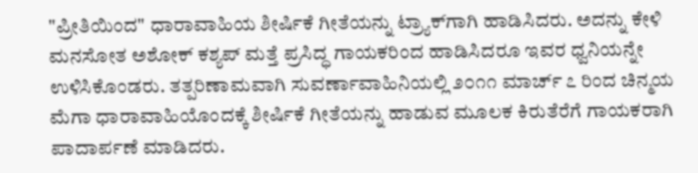"ಪ್ರೀತಿಯಿಂದ" ಧಾರಾವಾಹಿಯ ಶೀರ್ಷಿಕೆ ಗೀತೆಯನ್ನು ಟ್ರ್ಯಾಕ್‌ಗಾಗಿ ಹಾಡಿಸಿದರು. ಅದನ್ನು ಕೇಳಿ ಮನಸೋತ ಅಶೋಕ್ ಕಶ್ಯಪ್ ಮತ್ತೆ ಪ್ರಸಿದ್ಧ ಗಾಯಕರಿಂದ ಹಾಡಿಸಿದರೂ ಇವರ ಧ್ವನಿಯನ್ನೇ ಉಳಿಸಿಕೊಂಡರು. ತತ್ಪರಿಣಾಮವಾಗಿ ಸುವರ್ಣಾವಾಹಿನಿಯಲ್ಲಿ ೨೦೧೧ ಮಾರ್ಚ್ ೭ ರಿಂದ ಚಿನ್ಮಯ ಮೆಗಾ ಧಾರಾವಾಹಿಯೊಂದಕ್ಕೆ ಶೀರ್ಷಿಕೆ ಗೀತೆಯನ್ನು ಹಾಡುವ ಮೂಲಕ ಕಿರುತೆರೆಗೆ ಗಾಯಕರಾಗಿ ಪಾದಾರ್ಪಣೆ ಮಾಡಿದರು.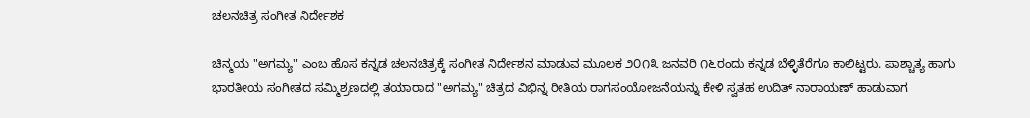ಚಲನಚಿತ್ರ ಸಂಗೀತ ನಿರ್ದೇಶಕ

ಚಿನ್ಮಯ "ಅಗಮ್ಯ" ಎಂಬ ಹೊಸ ಕನ್ನಡ ಚಲನಚಿತ್ರಕ್ಕೆ ಸಂಗೀತ ನಿರ್ದೇಶನ ಮಾಡುವ ಮೂಲಕ ೨೦೧೩ ಜನವರಿ ೧೬ರಂದು ಕನ್ನಡ ಬೆಳ್ಳಿತೆರೆಗೂ ಕಾಲಿಟ್ಟರು. ಪಾಶ್ಚಾತ್ಯ ಹಾಗು ಭಾರತೀಯ ಸಂಗೀತದ ಸಮ್ಮಿಶ್ರಣದಲ್ಲಿ ತಯಾರಾದ "ಅಗಮ್ಯ" ಚಿತ್ರದ ವಿಭಿನ್ನ ರೀತಿಯ ರಾಗಸಂಯೋಜನೆಯನ್ನು ಕೇಳಿ ಸ್ವತಹ ಉದಿತ್ ನಾರಾಯಣ್ ಹಾಡುವಾಗ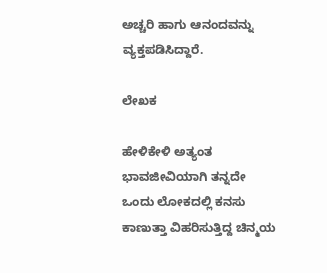ಅಚ್ಚರಿ ಹಾಗು ಆನಂದವನ್ನು ವ್ಯಕ್ತಪಡಿಸಿದ್ದಾರೆ.

ಲೇಖಕ

ಹೇಳಿಕೇಳಿ ಅತ್ಯಂತ ಭಾವಜೀವಿಯಾಗಿ ತನ್ನದೇ ಒಂದು ಲೋಕದಲ್ಲಿ ಕನಸು ಕಾಣುತ್ತಾ ವಿಹರಿಸುತ್ತಿದ್ದ ಚಿನ್ಮಯ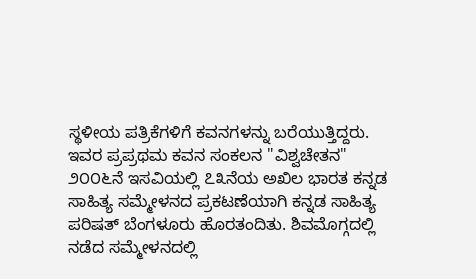ಸ್ಥಳೀಯ ಪತ್ರಿಕೆಗಳಿಗೆ ಕವನಗಳನ್ನು ಬರೆಯುತ್ತಿದ್ದರು. ಇವರ ಪ್ರಪ್ರಥಮ ಕವನ ಸಂಕಲನ "ವಿಶ್ವಚೇತನ" ೨೦೦೬ನೆ ಇಸವಿಯಲ್ಲಿ ೭೩ನೆಯ ಅಖಿಲ ಭಾರತ ಕನ್ನಡ ಸಾಹಿತ್ಯ ಸಮ್ಮೇಳನದ ಪ್ರಕಟಣೆಯಾಗಿ ಕನ್ನಡ ಸಾಹಿತ್ಯ ಪರಿಷತ್ ಬೆಂಗಳೂರು ಹೊರತಂದಿತು. ಶಿವಮೊಗ್ಗದಲ್ಲಿ ನಡೆದ ಸಮ್ಮೇಳನದಲ್ಲಿ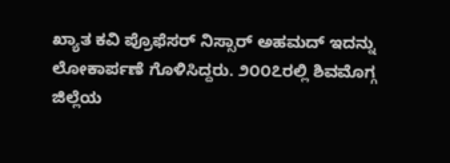ಖ್ಯಾತ ಕವಿ ಪ್ರೊಫೆಸರ್ ನಿಸ್ಸಾರ್ ಅಹಮದ್ ಇದನ್ನು ಲೋಕಾರ್ಪಣೆ ಗೊಳಿಸಿದ್ದರು. ೨೦೦೭ರಲ್ಲಿ ಶಿವಮೊಗ್ಗ ಜಿಲ್ಲೆಯ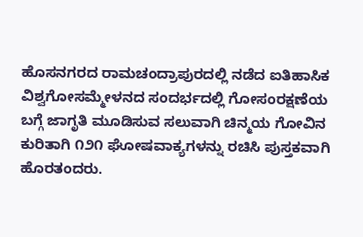ಹೊಸನಗರದ ರಾಮಚಂದ್ರಾಪುರದಲ್ಲಿ ನಡೆದ ಐತಿಹಾಸಿಕ ವಿಶ್ವಗೋಸಮ್ಮೇಳನದ ಸಂದರ್ಭದಲ್ಲಿ ಗೋಸಂರಕ್ಷಣೆಯ ಬಗ್ಗೆ ಜಾಗೃತಿ ಮೂಡಿಸುವ ಸಲುವಾಗಿ ಚಿನ್ಮಯ ಗೋವಿನ ಕುರಿತಾಗಿ ೧೨೧ ಘೋಷವಾಕ್ಯಗಳನ್ನು ರಚಿಸಿ ಪುಸ್ತಕವಾಗಿ ಹೊರತಂದರು.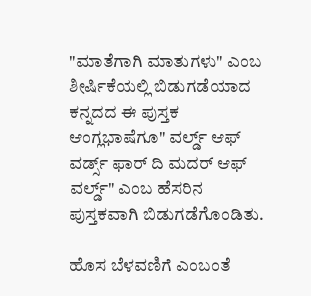"ಮಾತೆಗಾಗಿ ಮಾತುಗಳು" ಎಂಬ ಶೀರ್ಷಿಕೆಯಲ್ಲಿ ಬಿಡುಗಡೆಯಾದ ಕನ್ನದದ ಈ ಪುಸ್ತಕ ಆಂಗ್ಲಭಾಷೆಗೂ" ವರ್ಲ್ಡ್ ಆಫ್ ವರ್ಡ್ಸ್ ಫಾರ್ ದಿ ಮದರ್ ಆಫ್ ವರ್ಲ್ಡ್" ಎಂಬ ಹೆಸರಿನ ಪುಸ್ತಕವಾಗಿ ಬಿಡುಗಡೆಗೊಂಡಿತು.

ಹೊಸ ಬೆಳವಣಿಗೆ ಎಂಬಂತೆ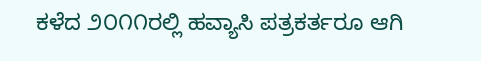ಕಳೆದ ೨೦೧೧ರಲ್ಲಿ ಹವ್ಯಾಸಿ ಪತ್ರಕರ್ತರೂ ಆಗಿ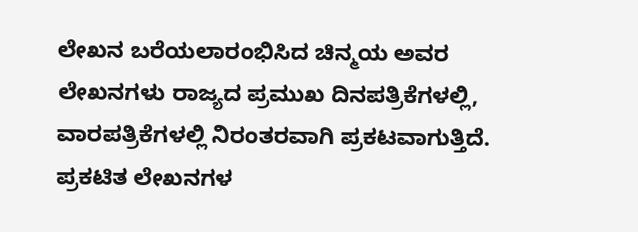ಲೇಖನ ಬರೆಯಲಾರಂಭಿಸಿದ ಚಿನ್ಮಯ ಅವರ ಲೇಖನಗಳು ರಾಜ್ಯದ ಪ್ರಮುಖ ದಿನಪತ್ರಿಕೆಗಳಲ್ಲಿ, ವಾರಪತ್ರಿಕೆಗಳಲ್ಲಿ ನಿರಂತರವಾಗಿ ಪ್ರಕಟವಾಗುತ್ತಿದೆ. ಪ್ರಕಟಿತ ಲೇಖನಗಳ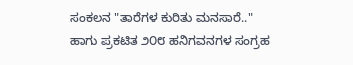ಸಂಕಲನ "ತಾರೆಗಳ ಕುರಿತು ಮನಸಾರೆ.." ಹಾಗು ಪ್ರಕಟಿತ ೨೦೮ ಹನಿಗವನಗಳ ಸಂಗ್ರಹ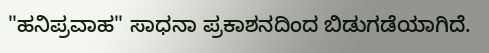"ಹನಿಪ್ರವಾಹ" ಸಾಧನಾ ಪ್ರಕಾಶನದಿಂದ ಬಿಡುಗಡೆಯಾಗಿದೆ.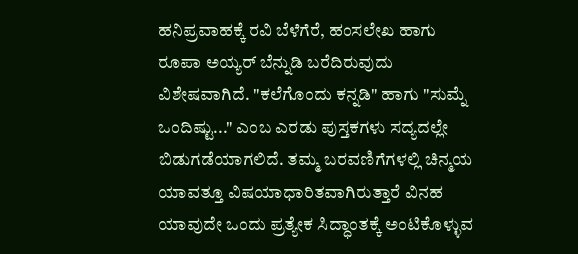ಹನಿಪ್ರವಾಹಕ್ಕೆ ರವಿ ಬೆಳೆಗೆರೆ, ಹಂಸಲೇಖ ಹಾಗು ರೂಪಾ ಅಯ್ಯರ್ ಬೆನ್ನುಡಿ ಬರೆದಿರುವುದು ವಿಶೇಷವಾಗಿದೆ. "ಕಲೆಗೊಂದು ಕನ್ನಡಿ" ಹಾಗು "ಸುಮ್ನೆ ಒಂದಿಷ್ಟು..." ಎಂಬ ಎರಡು ಪುಸ್ತಕಗಳು ಸದ್ಯದಲ್ಲೇ ಬಿಡುಗಡೆಯಾಗಲಿದೆ. ತಮ್ಮ ಬರವಣಿಗೆಗಳಲ್ಲಿ ಚಿನ್ಮಯ ಯಾವತ್ತೂ ವಿಷಯಾಧಾರಿತವಾಗಿರುತ್ತಾರೆ ವಿನಹ ಯಾವುದೇ ಒಂದು ಪ್ರತ್ಯೇಕ ಸಿದ್ಧಾಂತಕ್ಕೆ ಅಂಟಿಕೊಳ್ಳುವ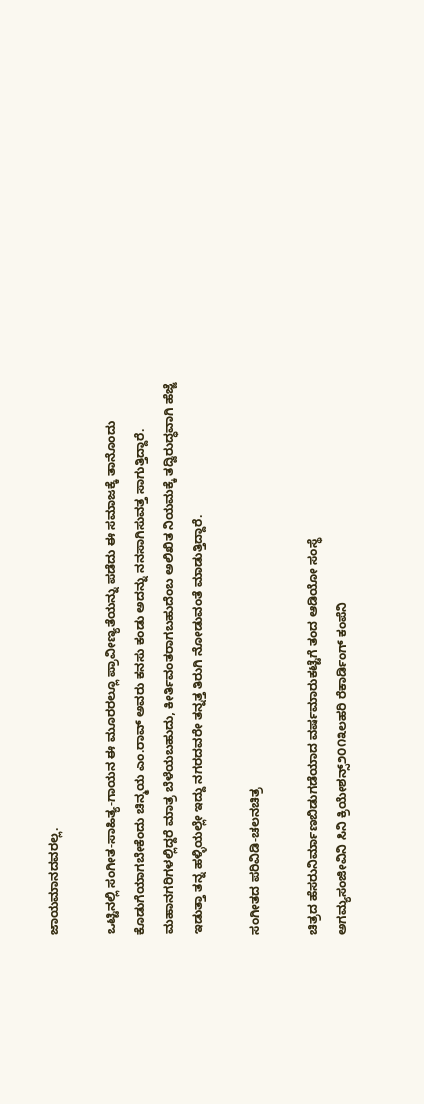ಜಾಯಮಾನದವರಲ್ಲ.

ಒಟ್ಟಿನಲ್ಲಿ ಸಂಗೀತ-ಸಾಹಿತ್ಯ-ಗಾಯನ ಈ ಮೂರರಲ್ಲೂ ಪ್ರಾವೀಣ್ಯತೆಯನ್ನು ಪಡೆದು ಈ ಸಮಾಜಕ್ಕೆ ತಾನೊಂದು ಕೊಡುಗೆಯಾಗಬೇಕೆಂದು ಚಿನ್ಮಯ ಎಂ.ರಾವ್ ಅವರು ಕನಸು ಕಂಡು ಅದನ್ನು ನನಸಾಗಿಸುವತ್ತ ಸಾಗುತ್ತಿದ್ದಾರೆ. ಮಹಾನಗರಿಗಳಲ್ಲಿದ್ದರೆ ಮಾತ್ರ ಬೆಳೆಯಬಹುದು, ಕೀರ್ತಿವಂತರಾಗಬಹುದೆಂಬ ಅಲಿಖಿತ ನಿಯಮಕ್ಕೆ ತದ್ವಿರುದ್ಧವಾಗಿ ಹೆಜ್ಜೆ ಇಡುತ್ತಾ ತನ್ನ ಹಳ್ಳಿಯಲ್ಲೇ ಇದ್ದು ನಗರದವರೇ ತನ್ನತ್ತ ತಿರುಗಿ ನೋಡುವಂತೆ ಮಾಡುತ್ತಿದ್ದಾರೆ.

ಸಂಗೀತದ ಪರಿವಿಡಿ-ಚಲನಚಿತ್ರ

ಚಿತ್ರದ ಹೆಸರುನಿರ್ಮಾಣಬಿಡುಗಡೆಯಾದ ವರ್ಷಮಾರುಕಟ್ಟೆಗೆ ತಂದ ಆಡಿಯೋ ಸಂಸ್ಥೆ
ಅಗಮ್ಯಸಂಜೀವಿನಿ ಸಿನಿ ಕ್ರಿಯೇಶನ್ಸ್೨೦೧೩ಲಹರಿ ರೆಕಾರ್ಡಿಂಗ್ ಕಂಪೆನಿ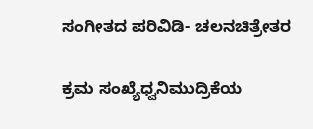ಸಂಗೀತದ ಪರಿವಿಡಿ- ಚಲನಚಿತ್ರೇತರ

ಕ್ರಮ ಸಂಖ್ಯೆಧ್ವನಿಮುದ್ರಿಕೆಯ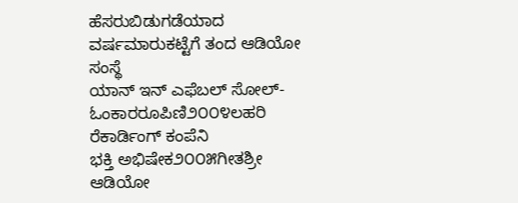ಹೆಸರುಬಿಡುಗಡೆಯಾದ ವರ್ಷಮಾರುಕಟ್ಟೆಗೆ ತಂದ ಆಡಿಯೋ ಸಂಸ್ಥೆ
ಯಾನ್ ಇನ್ ಎಫೆಬಲ್ ಸೋಲ್-ಓಂಕಾರರೂಪಿಣಿ೨೦೦೪ಲಹರಿ ರೆಕಾರ್ಡಿಂಗ್ ಕಂಪೆನಿ
ಭಕ್ತಿ ಅಭಿಷೇಕ೨೦೦೫ಗೀತಶ್ರೀ ಆಡಿಯೋ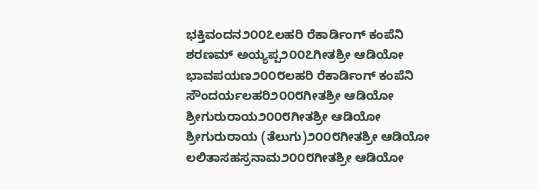ಭಕ್ತಿವಂದನ೨೦೦೭ಲಹರಿ ರೆಕಾರ್ಡಿಂಗ್ ಕಂಪೆನಿ
ಶರಣಮ್ ಅಯ್ಯಪ್ಪ೨೦೦೭ಗೀತಶ್ರೀ ಆಡಿಯೋ
ಭಾವಪಯಣ೨೦೦೮ಲಹರಿ ರೆಕಾರ್ಡಿಂಗ್ ಕಂಪೆನಿ
ಸೌಂದರ್ಯಲಹರಿ೨೦೦೮ಗೀತಶ್ರೀ ಆಡಿಯೋ
ಶ್ರೀಗುರುರಾಯ೨೦೦೮ಗೀತಶ್ರೀ ಆಡಿಯೋ
ಶ್ರೀಗುರುರಾಯ (ತೆಲುಗು)೨೦೦೮ಗೀತಶ್ರೀ ಆಡಿಯೋ
ಲಲಿತಾಸಹಸ್ರನಾಮ೨೦೦೮ಗೀತಶ್ರೀ ಆಡಿಯೋ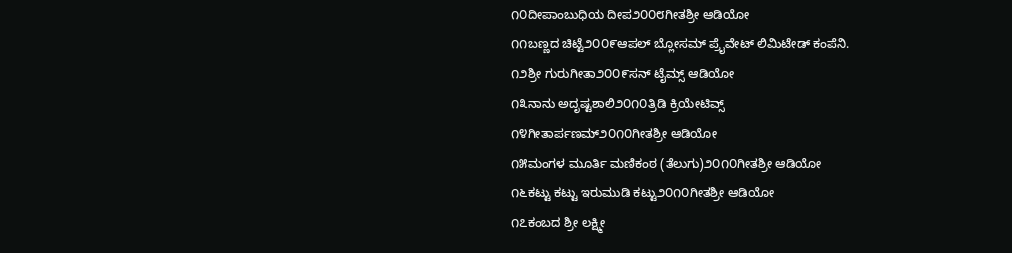೧೦ದೀಪಾಂಬುಧಿಯ ದೀಪ೨೦೦೮ಗೀತಶ್ರೀ ಆಡಿಯೋ
೧೧ಬಣ್ಣದ ಚಿಟ್ಟೆ೨೦೦೯ಆಪಲ್ ಬ್ಲೋಸಮ್ ಪ್ರೈವೇಟ್ ಲಿಮಿಟೇಡ್ ಕಂಪೆನಿ.
೧೨ಶ್ರೀ ಗುರುಗೀತಾ೨೦೦೯ಸನ್ ಟೈಮ್ಸ್ ಆಡಿಯೋ
೧೩ನಾನು ಅದೃಷ್ಟಶಾಲಿ೨೦೧೦ತ್ರಿಡಿ ಕ್ರಿಯೇಟಿವ್ಸ್
೧೪ಗೀತಾರ್ಪಣಮ್೨೦೧೦ಗೀತಶ್ರೀ ಆಡಿಯೋ
೧೫ಮಂಗಳ ಮೂರ್ತಿ ಮಣಿಕಂಠ (ತೆಲುಗು)೨೦೧೦ಗೀತಶ್ರೀ ಆಡಿಯೋ
೧೬ಕಟ್ಟು ಕಟ್ಟು ಇರುಮುಡಿ ಕಟ್ಟು೨೦೧೦ಗೀತಶ್ರೀ ಆಡಿಯೋ
೧೭ಕಂಬದ ಶ್ರೀ ಲಕ್ಷ್ಮೀ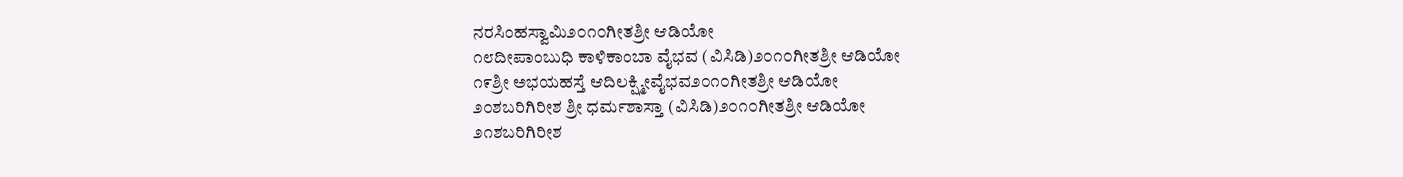ನರಸಿಂಹಸ್ವಾಮಿ೨೦೧೦ಗೀತಶ್ರೀ ಆಡಿಯೋ
೧೮ದೀಪಾಂಬುಧಿ ಕಾಳಿಕಾಂಬಾ ವೈಭವ (ವಿಸಿಡಿ)೨೦೧೦ಗೀತಶ್ರೀ ಆಡಿಯೋ
೧೯ಶ್ರೀ ಅಭಯಹಸ್ತೆ ಆದಿಲಕ್ಷ್ಮೀವೈಭವ೨೦೧೦ಗೀತಶ್ರೀ ಆಡಿಯೋ
೨೦ಶಬರಿಗಿರೀಶ ಶ್ರೀ ಧರ್ಮಶಾಸ್ತಾ (ವಿಸಿಡಿ)೨೦೧೦ಗೀತಶ್ರೀ ಆಡಿಯೋ
೨೧ಶಬರಿಗಿರೀಶ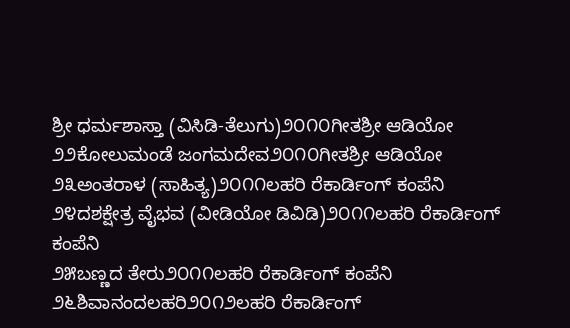ಶ್ರೀ ಧರ್ಮಶಾಸ್ತಾ (ವಿಸಿಡಿ-ತೆಲುಗು)೨೦೧೦ಗೀತಶ್ರೀ ಆಡಿಯೋ
೨೨ಕೋಲುಮಂಡೆ ಜಂಗಮದೇವ೨೦೧೦ಗೀತಶ್ರೀ ಆಡಿಯೋ
೨೩ಅಂತರಾಳ (ಸಾಹಿತ್ಯ)೨೦೧೧ಲಹರಿ ರೆಕಾರ್ಡಿಂಗ್ ಕಂಪೆನಿ
೨೪ದಶಕ್ಷೇತ್ರ ವೈಭವ (ವೀಡಿಯೋ ಡಿವಿಡಿ)೨೦೧೧ಲಹರಿ ರೆಕಾರ್ಡಿಂಗ್ ಕಂಪೆನಿ
೨೫ಬಣ್ಣದ ತೇರು೨೦೧೧ಲಹರಿ ರೆಕಾರ್ಡಿಂಗ್ ಕಂಪೆನಿ
೨೬ಶಿವಾನಂದಲಹರಿ೨೦೧೨ಲಹರಿ ರೆಕಾರ್ಡಿಂಗ್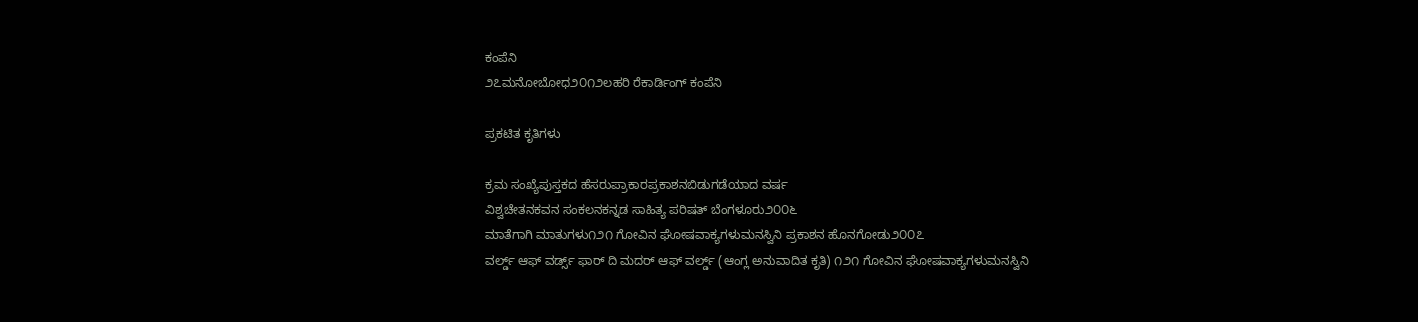ಕಂಪೆನಿ
೨೭ಮನೋಬೋಧ೨೦೧೨ಲಹರಿ ರೆಕಾರ್ಡಿಂಗ್ ಕಂಪೆನಿ

ಪ್ರಕಟಿತ ಕೃತಿಗಳು

ಕ್ರಮ ಸಂಖ್ಯೆಪುಸ್ತಕದ ಹೆಸರುಪ್ರಾಕಾರಪ್ರಕಾಶನಬಿಡುಗಡೆಯಾದ ವರ್ಷ
ವಿಶ್ವಚೇತನಕವನ ಸಂಕಲನಕನ್ನಡ ಸಾಹಿತ್ಯ ಪರಿಷತ್ ಬೆಂಗಳೂರು೨೦೦೬
ಮಾತೆಗಾಗಿ ಮಾತುಗಳು೧೨೧ ಗೋವಿನ ಘೋಷವಾಕ್ಯಗಳುಮನಸ್ವಿನಿ ಪ್ರಕಾಶನ ಹೊನಗೋಡು೨೦೦೭
ವರ್ಲ್ಡ್ ಆಫ್ ವರ್ಡ್ಸ್ ಫಾರ್ ದಿ ಮದರ್ ಆಫ್ ವರ್ಲ್ಡ್ ‍‍(ಆಂಗ್ಲ ಅನುವಾದಿತ ಕೃತಿ) ೧೨೧ ಗೋವಿನ ಘೋಷವಾಕ್ಯಗಳುಮನಸ್ವಿನಿ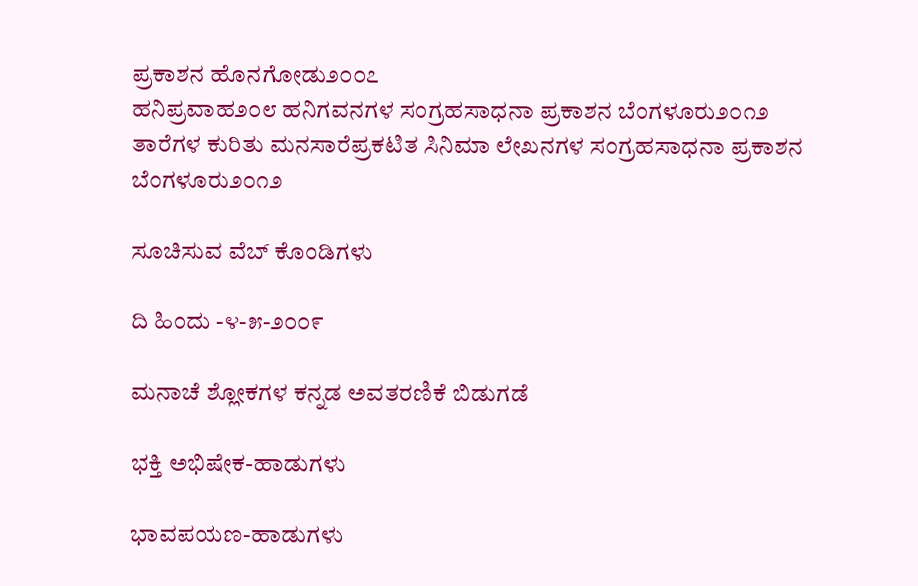ಪ್ರಕಾಶನ ಹೊನಗೋಡು೨೦೦೭
ಹನಿಪ್ರವಾಹ೨೦೮ ಹನಿಗವನಗಳ ಸಂಗ್ರಹಸಾಧನಾ ಪ್ರಕಾಶನ ಬೆಂಗಳೂರು೨೦೧೨
ತಾರೆಗಳ ಕುರಿತು ಮನಸಾರೆಪ್ರಕಟಿತ ಸಿನಿಮಾ ಲೇಖನಗಳ ಸಂಗ್ರಹಸಾಧನಾ ಪ್ರಕಾಶನ ಬೆಂಗಳೂರು೨೦೧೨

ಸೂಚಿಸುವ ವೆಬ್ ಕೊಂಡಿಗಳು

ದಿ ಹಿಂದು -೪-೫-೨೦೦೯

ಮನಾಚೆ ಶ್ಲೋಕಗಳ ಕನ್ನಡ ಅವತರಣಿಕೆ ಬಿಡುಗಡೆ

ಭಕ್ತಿ ಅಭಿಷೇಕ-ಹಾಡುಗಳು

ಭಾವಪಯಣ-ಹಾಡುಗಳು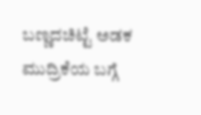ಬಣ್ಣದಚಿಟ್ಟೆ ಅಡಕ ಮುದ್ರಿಕೆಯ ಬಗ್ಗೆ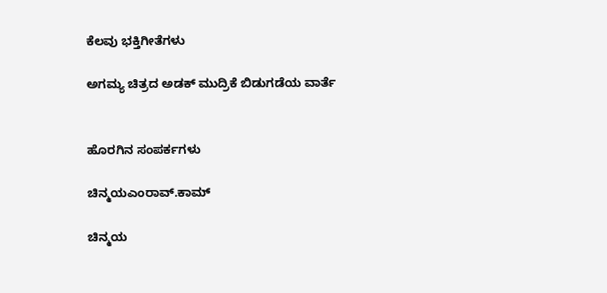ಕೆಲವು ಭಕ್ತಿಗೀತೆಗಳು

ಅಗಮ್ಯ ಚಿತ್ರದ ಅಡಕ್ ಮುದ್ರಿಕೆ ಬಿಡುಗಡೆಯ ವಾರ್ತೆ


ಹೊರಗಿನ ಸಂಪರ್ಕಗಳು

ಚಿನ್ಮಯಎಂರಾವ್.ಕಾಮ್

ಚಿನ್ಮಯ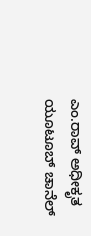ಎಂ.ರಾವ್ ಅಧೀಕೃತ ಯೂಟೂಬ್ ಚಾನೆಲ್